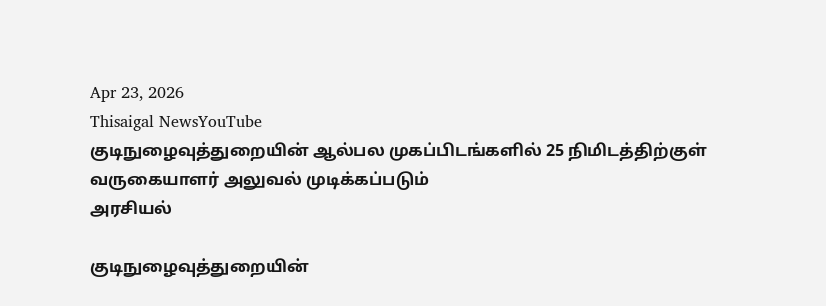Apr 23, 2026
Thisaigal NewsYouTube
குடிநுழைவுத்துறையின் ஆல்பல முகப்பிடங்களில் 25 நிமிடத்திற்குள் வருகையாளர் அலுவல் முடிக்கப்படும்
அரசியல்

குடிநுழைவுத்துறையின்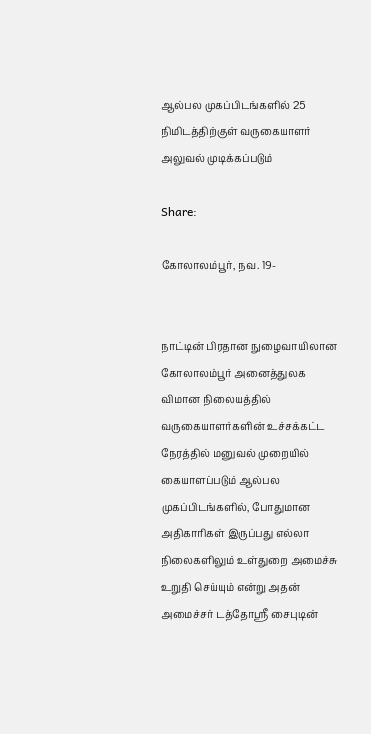ஆல்பல முகப்பிடங்களில் 25 நிமிடத்திற்குள் வருகையாளர் அலுவல் முடிக்கப்படும்

Share:

கோலாலம்பூர், நவ. 19-


நாட்டின் பிரதான நுழைவாயிலான கோலாலம்பூர் அனைத்துலக விமான நிலையத்தில் வருகையாளர்களின் உச்சக்கட்ட நேரத்தில் மனுவல் முறையில் கையாளப்படும் ஆல்பல முகப்பிடங்களில், போதுமான அதிகாரிகள் இருப்பது எல்லா நிலைகளிலும் உள்துறை அமைச்சு உறுதி செய்யும் என்று அதன் அமைச்சர் டத்தோஸ்ரீ சைபுடின்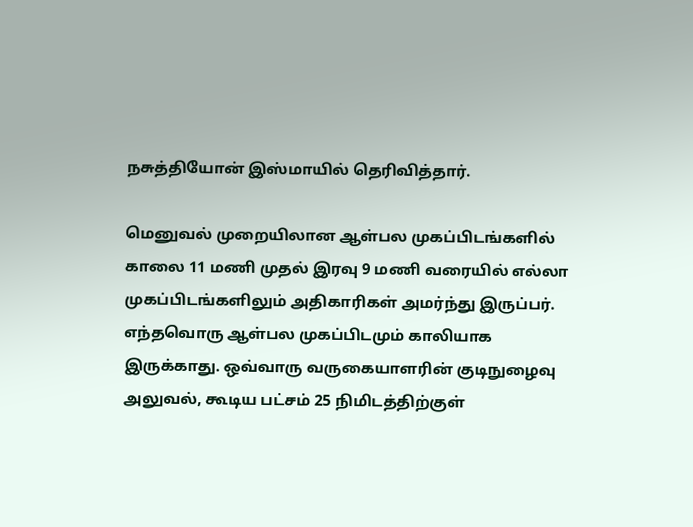நசுத்தியோன் இஸ்மாயில் தெரிவித்தார்.

மெனுவல் முறையிலான ஆள்பல முகப்பிடங்களில் காலை 11 மணி முதல் இரவு 9 மணி வரையில் எல்லா முகப்பிடங்களிலும் அதிகாரிகள் அமர்ந்து இருப்பர். எந்தவொரு ஆள்பல முகப்பிடமும் காலியாக இருக்காது. ஒவ்வாரு வருகையாளரின் குடிநுழைவு அலுவல், கூடிய பட்சம் 25 நிமிடத்திற்குள்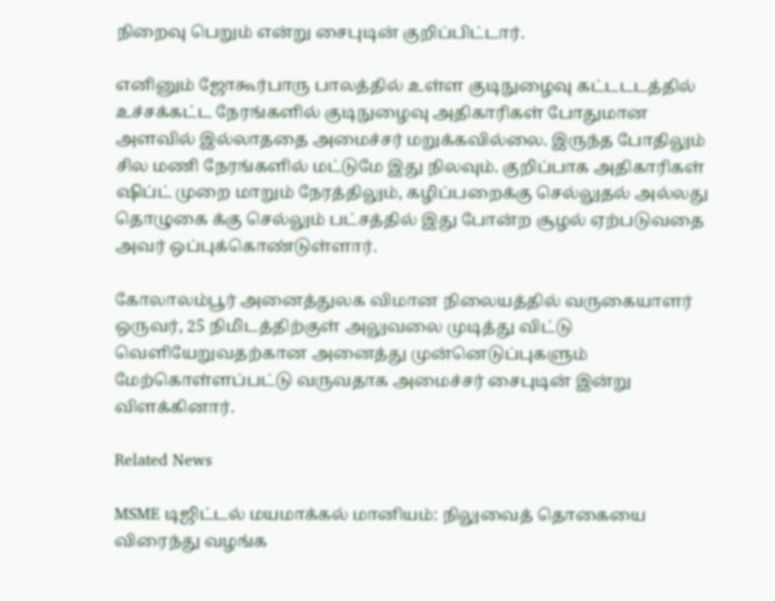நிறைவு பெறும் என்று சைபுடின் குறிப்பிட்டார்.

எனினும் ஜோகூர்பாரு பாலத்தில் உள்ள குடிநுழைவு கட்டடடத்தில் உச்சக்கட்ட நேரங்களில் குடிநுழைவு அதிகாரிகள் போதுமான அளவில் இல்லாததை அமைச்சர் மறுக்கவில்லை. இருந்த போதிலும் சில மணி நேரங்களில் மட்டுமே இது நிலவும். குறிப்பாக அதிகாரிகள் ஷிப்ட் முறை மாறும் நேரத்திலும், கழிப்பறைக்கு செல்லுதல் அல்லது தொழுகை க்கு செல்லும் பட்சத்தில் இது போன்ற சூழல் ஏற்படுவதை அவர் ஒப்புக்கொண்டுள்ளார்.

கோலாலம்பூர் அனைத்துலக விமான நிலையத்தில் வருகையாளர் ஒருவர், 25 நிமிடத்திற்குள் அலுவலை முடித்து விட்டு வெளியேறுவதற்கான அனைத்து முன்னெடுப்புகளும் மேற்கொள்ளப்பட்டு வருவதாக அமைச்சர் சைபுடின் இன்று விளக்கினார்.

Related News

MSME டிஜிட்டல் மயமாக்கல் மானியம்: நிலுவைத் தொகையை விரைந்து வழங்க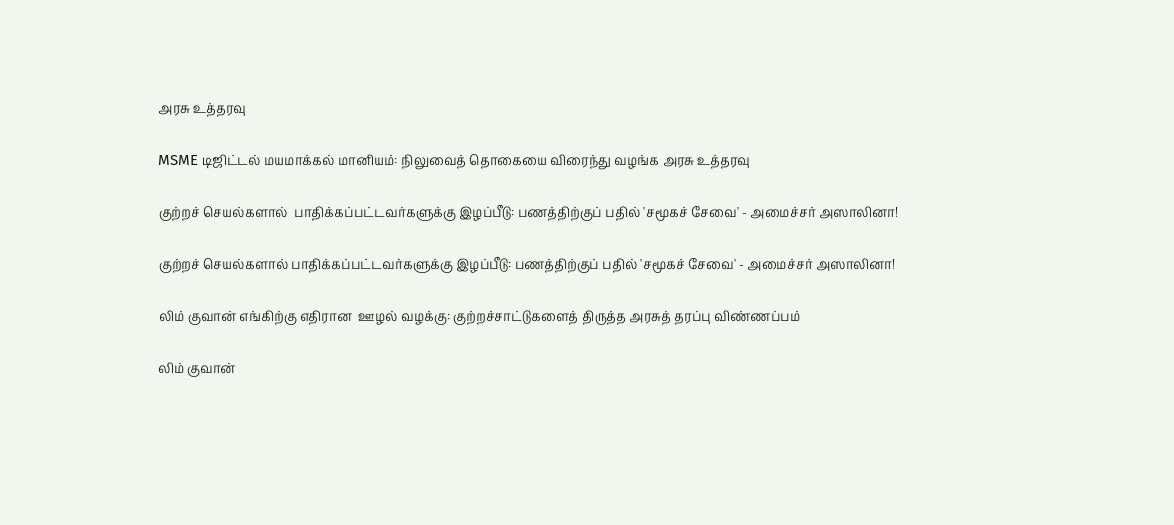அரசு உத்தரவு

MSME டிஜிட்டல் மயமாக்கல் மானியம்: நிலுவைத் தொகையை விரைந்து வழங்க அரசு உத்தரவு

குற்றச் செயல்களால்  பாதிக்கப்பட்டவர்களுக்கு இழப்பீடு: பணத்திற்குப் பதில் 'சமூகச் சேவை' - அமைச்சர் அஸாலினா!

குற்றச் செயல்களால் பாதிக்கப்பட்டவர்களுக்கு இழப்பீடு: பணத்திற்குப் பதில் 'சமூகச் சேவை' - அமைச்சர் அஸாலினா!

லிம் குவான் எங்கிற்கு எதிரான  ஊழல் வழக்கு: குற்றச்சாட்டுகளைத் திருத்த அரசுத் தரப்பு விண்ணப்பம்

லிம் குவான்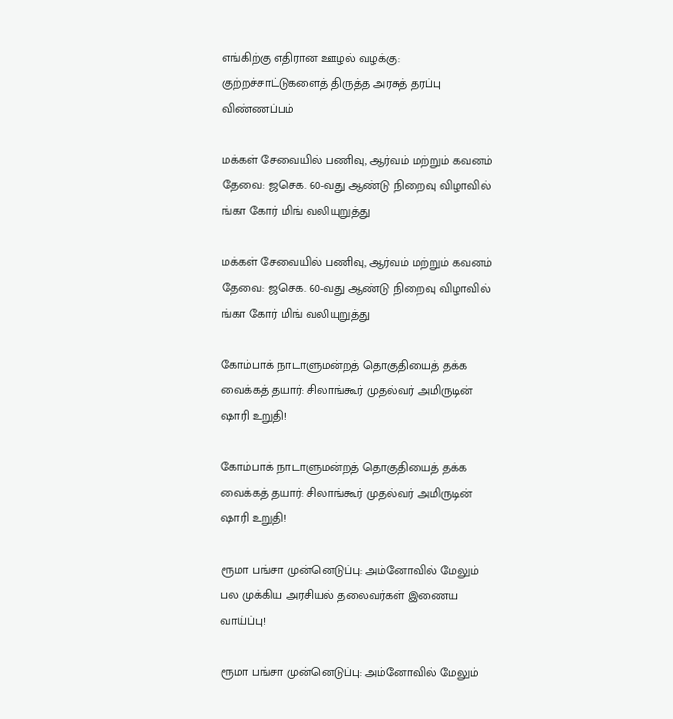எங்கிற்கு எதிரான ஊழல் வழக்கு: குற்றச்சாட்டுகளைத் திருத்த அரசுத் தரப்பு விண்ணப்பம்

மக்கள் சேவையில் பணிவு, ஆர்வம் மற்றும் கவனம் தேவை: ஜசெக. 60-வது ஆண்டு நிறைவு விழாவில் ங்கா கோர் மிங் வலியுறுத்து

மக்கள் சேவையில் பணிவு, ஆர்வம் மற்றும் கவனம் தேவை: ஜசெக. 60-வது ஆண்டு நிறைவு விழாவில் ங்கா கோர் மிங் வலியுறுத்து

கோம்பாக் நாடாளுமன்றத் தொகுதியைத் தக்க வைக்கத் தயார்: சிலாங்கூர் முதல்வர் அமிருடின் ஷாரி உறுதி!

கோம்பாக் நாடாளுமன்றத் தொகுதியைத் தக்க வைக்கத் தயார்: சிலாங்கூர் முதல்வர் அமிருடின் ஷாரி உறுதி!

ரூமா பங்சா முன்னெடுப்பு: அம்னோவில் மேலும் பல முக்கிய அரசியல் தலைவர்கள் இணைய வாய்ப்பு!

ரூமா பங்சா முன்னெடுப்பு: அம்னோவில் மேலும்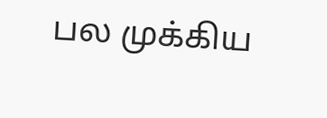பல முக்கிய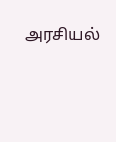அரசியல்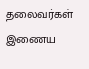தலைவர்கள் இணைய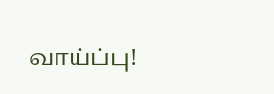வாய்ப்பு!